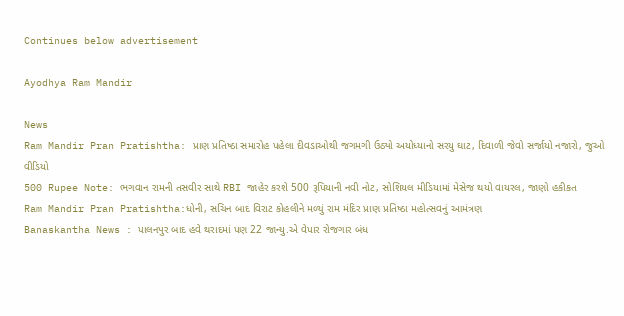Continues below advertisement

Ayodhya Ram Mandir

News
Ram Mandir Pran Pratishtha: પ્રાણ પ્રતિષ્ઠા સમારોહ પહેલા દીવડાઓથી જગમગી ઉઠ્યો અયોધ્યાનો સરયુ ઘાટ, દિવાળી જેવો સર્જાયો નજારો, જુઓ વીડિયો
500 Rupee Note: ભગવાન રામની તસવીર સાથે RBI જાહેર કરશે 500 રૂપિયાની નવી નોટ, સોશિયલ મીડિયામાં મેસેજ થયો વાયરલ, જાણો હકીકત
Ram Mandir Pran Pratishtha:ધોની, સચિન બાદ વિરાટ કોહલીને મળ્યું રામ મંદિર પ્રાણ પ્રતિષ્ઠા મહોત્સવનું આમંત્રણ
Banaskantha News : પાલનપુર બાદ હવે થરાદમાં પણ 22 જાન્યુ.એ વેપાર રોજગાર બંધ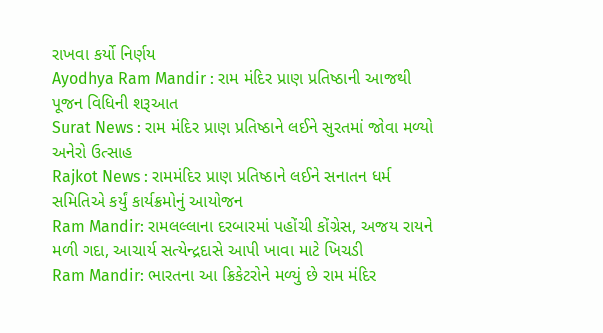રાખવા કર્યો નિર્ણય
Ayodhya Ram Mandir : રામ મંદિર પ્રાણ પ્રતિષ્ઠાની આજથી પૂજન વિધિની શરૂઆત
Surat News : રામ મંદિર પ્રાણ પ્રતિષ્ઠાને લઈને સુરતમાં જોવા મળ્યો અનેરો ઉત્સાહ
Rajkot News : રામમંદિર પ્રાણ પ્રતિષ્ઠાને લઈને સનાતન ધર્મ સમિતિએ કર્યું કાર્યક્રમોનું આયોજન
Ram Mandir: રામલલ્લાના દરબારમાં પહોંચી કોંગ્રેસ, અજય રાયને મળી ગદા, આચાર્ય સત્યેન્દ્રદાસે આપી ખાવા માટે ખિચડી
Ram Mandir: ભારતના આ ક્રિકેટરોને મળ્યું છે રામ મંદિર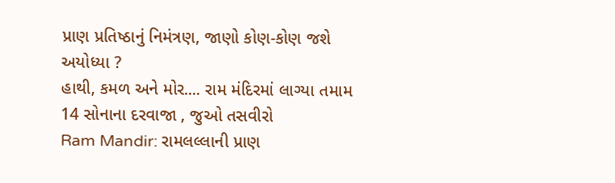પ્રાણ પ્રતિષ્ઠાનું નિમંત્રણ, જાણો કોણ-કોણ જશે અયોધ્યા ?
હાથી, કમળ અને મોર.... રામ મંદિરમાં લાગ્યા તમામ 14 સોનાના દરવાજા , જુઓ તસવીરો
Ram Mandir: રામલલ્લાની પ્રાણ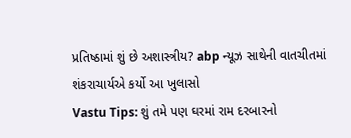પ્રતિષ્ઠામાં શું છે અશાસ્ત્રીય? abp ન્યૂઝ સાથેની વાતચીતમાં શંકરાચાર્યએ કર્યો આ ખુલાસો
Vastu Tips: શું તમે પણ ઘરમાં રામ દરબારનો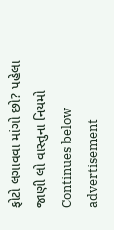ફોટો લગાવવા માંગો છો? પહેલા જાણી લો વાસ્તુના નિયમો
Continues below advertisement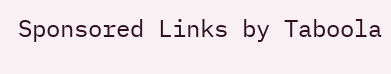Sponsored Links by Taboola